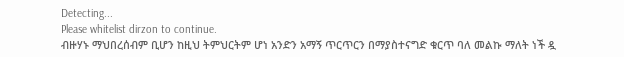Detecting...
Please whitelist dirzon to continue.
ብዙሃኑ ማህበረሰብም ቢሆን ከዚህ ትምህርትም ሆነ አንድን አማኝ ጥርጥርን በማያስተናግድ ቁርጥ ባለ መልኩ ማለት ነች ዷ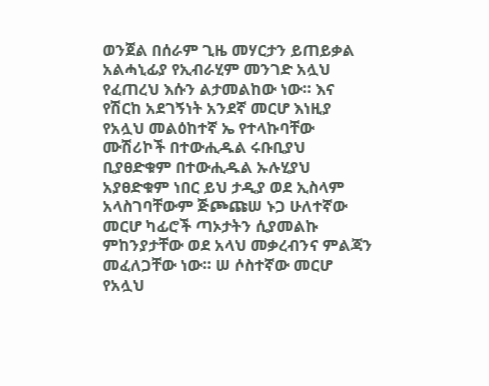ወንጀል በሰራም ጊዜ መሃርታን ይጠይቃል አልሓኒፊያ የኢብራሂም መንገድ አሏህ የፈጠረህ እሱን ልታመልከው ነው። እና የሽርከ አደገኝነት አንደኛ መርሆ እነዚያ የአሏህ መልዕከተኛ ኤ የተላኩባቸው ሙሽሪኮች በተውሒዱል ሩቡቢያህ ቢያፀድቁም በተውሒዱል ኡሉሂያህ አያፀድቁም ነበር ይህ ታዲያ ወደ ኢስላም አላስገባቸውም ጅጮጩሠ ኑጋ ሁለተኛው መርሆ ካፊሮች ጣኦታትን ሲያመልኩ ምከንያታቸው ወደ አላህ መቃረብንና ምልጃን መፈለጋቸው ነው። ሠ ሶስተኛው መርሆ የአሏህ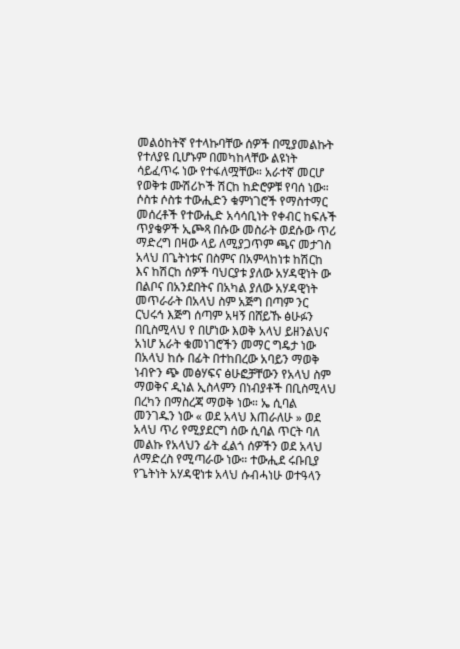መልዕከትኛ የተላኩባቸው ሰዎች በሚያመልኩት የተለያዩ ቢሆኑም በመካከላቸው ልዩነት ሳይፈጥሩ ነው የተፋለሟቸው። አራተኛ መርሆ የወቅቱ ሙሽሪኮች ሽርከ ከድሮዎቹ የባሰ ነው።
ሶስቱ ሶስቱ ተውሒድን ቁምነገሮች የማስተማር መሰረቶች የተውሒድ አሳሳቢነት የቀብር ከፍሉች ጥያቄዎች ኢጮጻ በሱው መስራት ወደሱው ጥሪ ማድረግ በዛው ላይ ለሚያጋጥም ጫና መታገስ አላህ በጌትነቱና በስምና በአምላከነቱ ከሽርከ እና ከሽርከ ሰዎች ባህርያቱ ያለው አሃዳዊነት ው በልቦና በአንደበትና በአካል ያለው አሃዳዊነት መጥራራት በአላህ ስም አጅግ በጣም ንር ርህሩኅ እጅግ ሰጣም አዛኝ በሸይኹ ፅሁፉን በቢስሚላህ የ በሆነው እወቅ አላህ ይዘንልህና አነሆ አራት ቁመነገሮችን መማር ግዴታ ነው በአላህ ከሱ በፊት በተከበረው አባይን ማወቅ ነብዮን ጭ መፅሃፍና ፅሁፎቻቸውን የአላህ ስም ማወቅና ዲነል ኢስላምን በነብያቶች በቢስሚላህ በረካን በማስረጃ ማወቅ ነው። ኤ ሲባል መንገዱን ነው « ወደ አላህ እጠራለሁ » ወደ አላህ ጥሪ የሚያደርግ ሰው ሲባል ጥርት ባለ መልኩ የአላህን ፊት ፈልጎ ሰዎችን ወደ አላህ ለማድረስ የሚጣራው ነው። ተውሒደ ሩቡቢያ የጌትነት አሃዳዊነቱ አላህ ሱብሓነሁ ወተዓላን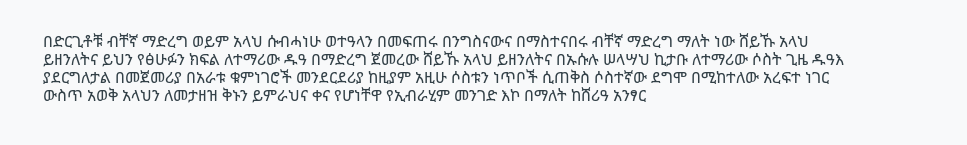በድርጊቶቹ ብቸኛ ማድረግ ወይም አላህ ሱብሓነሁ ወተዓላን በመፍጠሩ በንግስናውና በማስተናበሩ ብቸኛ ማድረግ ማለት ነው ሸይኹ አላህ ይዘንለትና ይህን የፅሁፉን ክፍል ለተማሪው ዱዓ በማድረግ ጀመረው ሸይኹ አላህ ይዘንለትና በኡሱሉ ሠላሣህ ኪታቡ ለተማሪው ሶስት ጊዜ ዱዓእ ያደርግለታል በመጀመሪያ በአራቱ ቁምነገሮች መንደርደሪያ ከዚያም አዚሁ ሶስቱን ነጥቦች ሲጠቅስ ሶስተኛው ደግሞ በሚከተለው አረፍተ ነገር ውስጥ አወቅ አላህን ለመታዘዝ ቅኑን ይምራህና ቀና የሆነቸዋ የኢብራሂም መንገድ እኮ በማለት ከሸሪዓ አንፃር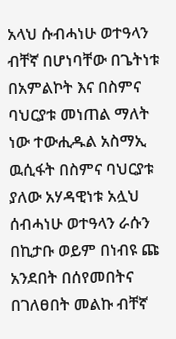አላህ ሱብሓነሁ ወተዓላን ብቸኛ በሆነባቸው በጌትነቱ በአምልኮት እና በስምና ባህርያቱ መነጠል ማለት ነው ተውሒዱል አስማኢ ዉሲፋት በስምና ባህርያቱ ያለው አሃዳዊነቱ አሏህ ሰብሓነሁ ወተዓላን ራሱን በኪታቡ ወይም በነብዩ ጩ አንደበት በሰየመበትና በገለፀበት መልኩ ብቸኛ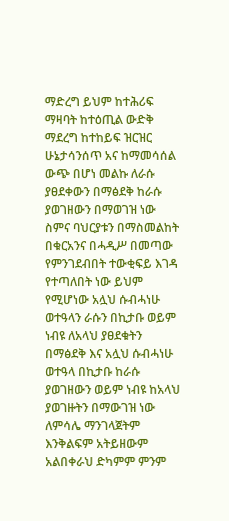ማድረግ ይህም ከተሕሪፍ ማዛባት ከተዕጢል ውድቅ ማደረግ ከተከይፍ ዝርዝር ሁኔታሳንሰጥ አና ከማመሳሰል ውጭ በሆነ መልኩ ለራሱ ያፀደቀውን በማፅደቅ ከራሱ ያወገዘውን በማወገዝ ነው ስምና ባህርያቱን በማስመልከት በቁርአንና በሓዲሥ በመጣው የምንገደብበት ተውቂፍይ እገዳ የተጣለበት ነው ይህም የሚሆነው አሏህ ሱብሓነሁ ወተዓላን ራሱን በኪታቡ ወይም ነብዩ ለአላህ ያፀደቁትን በማፅደቅ እና አሏህ ሱብሓነሁ ወተዓላ በኪታቡ ከራሱ ያወገዘውን ወይም ነብዩ ከአላህ ያወገዙትን በማውገዝ ነው ለምሳሌ ማንገላጀትም እንቅልፍም አትይዘውም አልበቀራህ ድካምም ምንም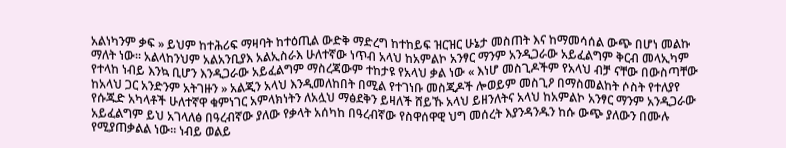አልነካንም ቃፍ » ይህም ከተሕሪፍ ማዛባት ከተዕጢል ውድቅ ማድረግ ከተከይፍ ዝርዝር ሁኔታ መስጠት እና ከማመሳሰል ውጭ በሆነ መልኩ ማለት ነው። አልላከንህም አልአንቢያእ አልኢስራእ ሁለተኛው ነጥብ አላህ ከአምልኮ አንፃር ማንም አንዲጋራው አይፈልግም ቅርብ መላኢካም የተላከ ነብይ እንኳ ቢሆን እንዲጋራው አይፈልግም ማስረጃውም ተከታዩ የአላህ ቃል ነው « እነሆ መስጊዶችም የአላህ ብቻ ናቸው በውስጣቸው ከአላህ ጋር አንድንም አትገዙን » አልጂን አላህ እንዲመለከበት በሚል የተገነቡ መስጂዶች ሎወይም መስጊዖ በማስመልከት ሶስት የተለያየ የሱጁድ አካላቶች ሁለተኛዋ ቁምነገር አምላክነትን ለአሏህ ማፅደቅን ይዛለች ሸይኹ አላህ ይዘንለትና አላህ ከአምልኮ አንፃር ማንም አንዲጋራው አይፈልግም ይህ አገላለፅ በዓረብኛው ያለው የቃላት አሰካከ በዓረብኛው የስዋሰዋዊ ህግ መሰረት እያንዳንዱን ከሱ ውጭ ያለውን በሙሉ የሚያጠቃልል ነው። ነብይ ወልይ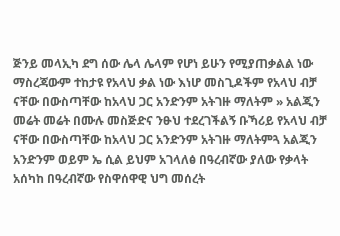ጅንይ መላኢካ ደግ ሰው ሌላ ሌላም የሆነ ይሁን የሚያጠቃልል ነው ማስረጃውም ተከታዩ የአላህ ቃል ነው እነሆ መስጊዶችም የአላህ ብቻ ናቸው በውስጣቸው ከአላህ ጋር አንድንም አትገዙ ማለትም » አልጂን መሬት መሬት በሙሉ መስጅድና ንፁህ ተደረገችልኝ ቡኻሪይ የአላህ ብቻ ናቸው በውስጣቸው ከአላህ ጋር አንድንም አትገዙ ማለትምጓ አልጂን አንድንም ወይም ኤ ሲል ይህም አገላለፅ በዓረብኛው ያለው የቃላት አሰካከ በዓረብኛው የስዋሰዋዊ ህግ መሰረት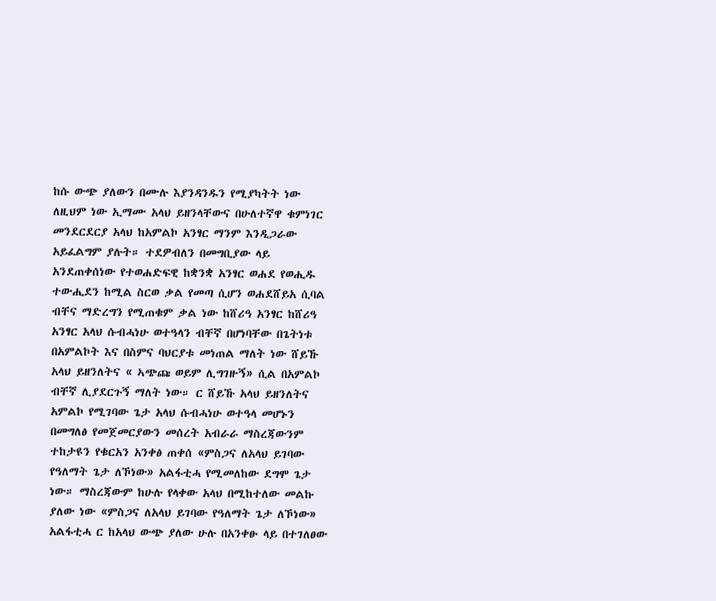ከሱ ውጭ ያለውን በሙሉ እያንዳንዱን የሚያካትት ነው ለዚህም ነው ኢማሙ አላህ ይዘንላቸውና በሁለተኛዋ ቁምነገር መንደርደርያ አላህ ከአምልኮ አንፃር ማንም እንዲጋራው አይፈልግም ያሉት። ተደዎብለን በመግቢያው ላይ አንደጠቀሰነው የተወሐድፍዊ ከቋንቋ አንፃር ወሐደ የወሒዱ ተውሒደን ከሚል ስርወ ቃል የመጣ ሲሆን ወሐደሸይአ ሲባል ብቸና ማድረግን የሚጠቁም ቃል ነው ከሸሪዓ አንፃር ከሸሪዓ አንፃር አላህ ሱብሓነሁ ወተዓላን ብቸኛ በሆነባቸው በጌትነቱ በአምልኮት እና በስምና ባህርያቱ መነጠል ማለት ነው ሸይኹ አላህ ይዘንለትና « ኣጭጩ ወይም ሊግገዙኝ» ሲል በአምልኮ ብቸኛ ሊያደርጉኝ ማለት ነው። ር ሸይኹ አላህ ይዘንለትና አምልኮ የሚገባው ጌታ አላህ ሱብሓነሁ ወተዓላ መሆኑን በመግለፅ የመጀመርያውን መሰረት አብራራ ማስረጃውንም ተከታዩን የቁርአን አንቀፅ ጠቀሰ «ምስጋና ለአላህ ይገባው የዓለማት ጌታ ለኾነው» አልፋቲሓ የሚመለከው ደግሞ ጌታ ነው። ማስረጃውም ከሁሉ የላቀው አላህ በሚከተለው መልኩ ያለው ነው «ምስጋና ለአላህ ይገባው የዓለማት ጌታ ለኾነው» አልፋቲሓ ር ከአላህ ውጭ ያለው ሁሉ በአንቀፁ ላይ በተገለፀው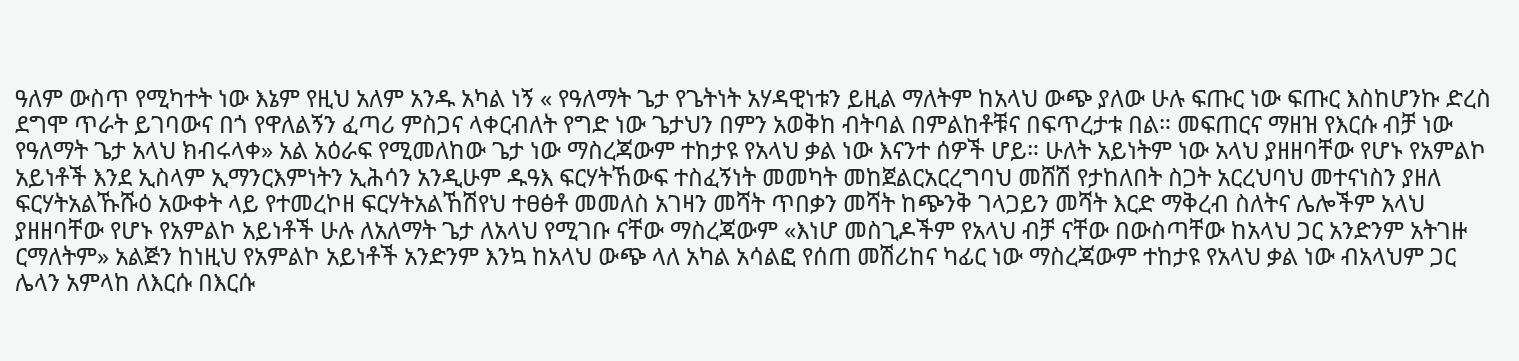ዓለም ውስጥ የሚካተት ነው እኔም የዚህ አለም አንዱ አካል ነኝ « የዓለማት ጌታ የጌትነት አሃዳዊነቱን ይዚል ማለትም ከአላህ ውጭ ያለው ሁሉ ፍጡር ነው ፍጡር እስከሆንኩ ድረስ ደግሞ ጥራት ይገባውና በጎ የዋለልኝን ፈጣሪ ምስጋና ላቀርብለት የግድ ነው ጌታህን በምን አወቅከ ብትባል በምልከቶቹና በፍጥረታቱ በል። መፍጠርና ማዘዝ የእርሱ ብቻ ነው የዓለማት ጌታ አላህ ክብሩላቀ» አል አዕራፍ የሚመለከው ጌታ ነው ማስረጃውም ተከታዩ የአላህ ቃል ነው እናንተ ሰዎች ሆይ። ሁለት አይነትም ነው አላህ ያዘዘባቸው የሆኑ የአምልኮ አይነቶች እንደ ኢስላም ኢማንርእምነትን ኢሕሳን አንዲሁም ዱዓእ ፍርሃትኸውፍ ተስፈኝነት መመካት መከጀልርአርረግባህ መሸሽ የታከለበት ስጋት አርረህባህ መተናነስን ያዘለ ፍርሃትአልኹሹዕ አውቀት ላይ የተመረኮዘ ፍርሃትአልኸሽየህ ተፀፅቶ መመለስ አገዛን መሻት ጥበቃን መሻት ከጭንቅ ገላጋይን መሻት እርድ ማቅረብ ስለትና ሌሎችም አላህ ያዘዘባቸው የሆኑ የአምልኮ አይነቶች ሁሉ ለአለማት ጌታ ለአላህ የሚገቡ ናቸው ማስረጃውም «እነሆ መስጊዶችም የአላህ ብቻ ናቸው በውስጣቸው ከአላህ ጋር አንድንም አትገዙ ርማለትም» አልጅን ከነዚህ የአምልኮ አይነቶች አንድንም እንኳ ከአላህ ውጭ ላለ አካል አሳልፎ የሰጠ መሽሪከና ካፊር ነው ማስረጃውም ተከታዩ የአላህ ቃል ነው ብአላህም ጋር ሌላን አምላከ ለእርሱ በእርሱ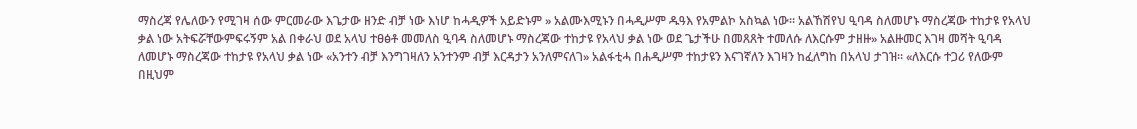ማስረጃ የሌለውን የሚገዛ ሰው ምርመራው እጌታው ዘንድ ብቻ ነው እነሆ ከሓዲዎች አይድኑም » አልሙእሚኑን በሓዲሥም ዱዓእ የአምልኮ አስኳል ነው። አልኸሽየህ ዒባዳ ስለመሆኑ ማስረጃው ተከታዩ የአላህ ቃል ነው አትፍሯቸውምፍሩኝም አል በቀራህ ወደ አላህ ተፀፅቶ መመለስ ዒባዳ ስለመሆኑ ማስረጃው ተከታዩ የአላህ ቃል ነው ወደ ጌታችሁ በመጸጸት ተመለሱ ለእርሱም ታዘዙ» አልዙመር እገዛ መሻት ዒባዳ ለመሆኑ ማስረጃው ተከታዩ የአላህ ቃል ነው «አንተን ብቻ እንግገዛለን አንተንም ብቻ እርዳታን አንለምናለገ» አልፋቲሓ በሐዲሥም ተከታዩን እናገኛለን እገዛን ከፈለግከ በአላህ ታገዝ። «ለእርሱ ተጋሪ የለውም በዚህም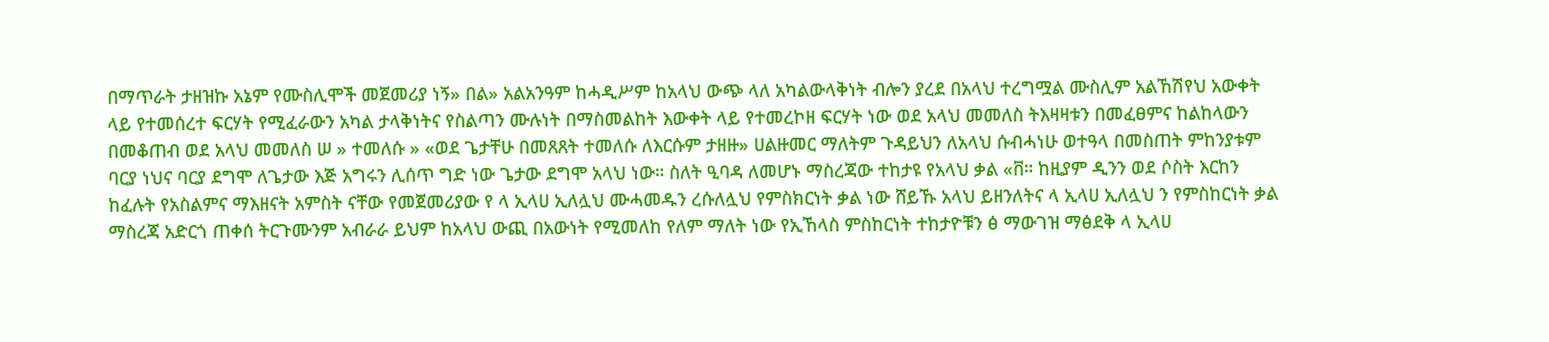በማጥራት ታዘዝኩ አኔም የሙስሊሞች መጀመሪያ ነኝ» በል» አልአንዓም ከሓዲሥም ከአላህ ውጭ ላለ አካልውላቅነት ብሎን ያረደ በአላህ ተረግሟል ሙስሊም አልኸሽየህ አውቀት ላይ የተመሰረተ ፍርሃት የሚፈራውን አካል ታላቅነትና የስልጣን ሙሉነት በማስመልከት እውቀት ላይ የተመረኮዘ ፍርሃት ነው ወደ አላህ መመለስ ትእዛዛቱን በመፈፀምና ከልከላውን በመቆጠብ ወደ አላህ መመለስ ሠ » ተመለሱ » «ወደ ጌታቸሁ በመጸጸት ተመለሱ ለእርሱም ታዘዙ» ሀልዙመር ማለትም ጉዳይህን ለአላህ ሱብሓነሁ ወተዓላ በመስጠት ምከንያቱም ባርያ ነህና ባርያ ደግሞ ለጌታው እጅ አግሩን ሊሰጥ ግድ ነው ጌታው ደግሞ አላህ ነው። ስለት ዒባዳ ለመሆኑ ማስረጃው ተከታዩ የአላህ ቃል «ቨ። ከዚያም ዲንን ወደ ሶስት እርከን ከፈሉት የአስልምና ማእዘናት አምስት ናቸው የመጀመሪያው የ ላ ኢላሀ ኢለሏህ ሙሓመዱን ረሱለሏህ የምስክርነት ቃል ነው ሸይኹ አላህ ይዘንለትና ላ ኢላሀ ኢለሏህ ን የምስከርነት ቃል ማስረጃ አድርጎ ጠቀሰ ትርጉሙንም አብራራ ይህም ከአላህ ውጪ በአውነት የሚመለከ የለም ማለት ነው የኢኸላስ ምስከርነት ተከታዮቹን ፅ ማውገዝ ማፅደቅ ላ ኢላሀ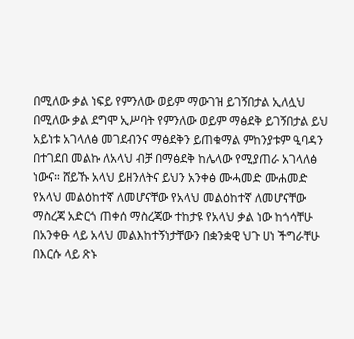በሚለው ቃል ነፍይ የምንለው ወይም ማውገዝ ይገኝበታል ኢለሏህ በሚለው ቃል ደግሞ ኢሥባት የምንለው ወይም ማፅደቅ ይገኝበታል ይህ አይነቱ አገላለፅ መገደብንና ማፅደቅን ይጠቁማል ምከንያቱም ዒባዳን በተገደበ መልኩ ለአላህ ብቻ በማፅደቅ ከሌላው የሚያጠራ አገላለፅ ነውና። ሸይኹ አላህ ይዘንለትና ይህን አንቀፅ ሙሓመድ ሙሐመድ የአላህ መልዕከተኛ ለመሆናቸው የአላህ መልዕከተኛ ለመሆናቸው ማስረጃ አድርጎ ጠቀሰ ማስረጃው ተከታዩ የአላህ ቃል ነው ከጎሳቸሁ በአንቀፁ ላይ አላህ መልእከተኝነታቸውን በቋንቋዊ ህጉ ሀነ ችግራቸሁ በእርሱ ላይ ጽኑ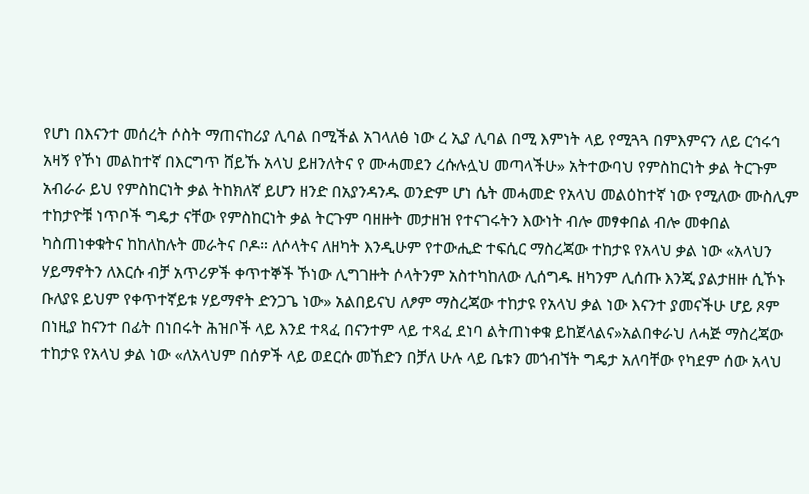የሆነ በእናንተ መሰረት ሶስት ማጠናከሪያ ሊባል በሚችል አገላለፅ ነው ረ ኢያ ሊባል በሚ እምነት ላይ የሚጓጓ በምእምናን ለይ ርኅሩኅ አዛኝ የኾነ መልከተኛ በእርግጥ ሸይኹ አላህ ይዘንለትና የ ሙሓመደን ረሱሉሏህ መጣላችሁ» አትተውባህ የምስከርነት ቃል ትርጉም አብራራ ይህ የምስከርነት ቃል ትከክለኛ ይሆን ዘንድ በአያንዳንዱ ወንድም ሆነ ሴት መሓመድ የአላህ መልዕከተኛ ነው የሚለው ሙስሊም ተከታዮቹ ነጥቦች ግዴታ ናቸው የምስከርነት ቃል ትርጉም ባዘዙት መታዘዝ የተናገሩትን እውነት ብሎ መፃቀበል ብሎ መቀበል ካስጠነቀቁትና ከከለከሉት መራትና ቦዶ። ለሶላትና ለዘካት እንዲሁም የተውሒድ ተፍሲር ማስረጃው ተከታዩ የአላህ ቃል ነው «አላህን ሃይማኖትን ለእርሱ ብቻ አጥሪዎች ቀጥተኞች ኾነው ሊግገዙት ሶላትንም አስተካከለው ሊሰግዱ ዘካንም ሊሰጡ እንጂ ያልታዘዙ ሲኾኑ ቡለያዩ ይህም የቀጥተኛይቱ ሃይማኖት ድንጋጌ ነው» አልበይናህ ለፆም ማስረጃው ተከታዩ የአላህ ቃል ነው እናንተ ያመናችሁ ሆይ ጾም በነዚያ ከናንተ በፊት በነበሩት ሕዝቦች ላይ እንደ ተጻፈ በናንተም ላይ ተጻፈ ደነባ ልትጠነቀቁ ይከጀላልና»አልበቀራህ ለሓጅ ማስረጃው ተከታዩ የአላህ ቃል ነው «ለአላህም በሰዎች ላይ ወደርሱ መኸድን በቻለ ሁሉ ላይ ቤቱን መጎብኘት ግዴታ አለባቸው የካደም ሰው አላህ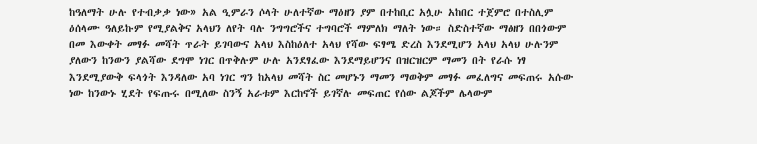ከዓለማት ሁሉ የተብቃቃ ነው» አል ዒምራን ሶላት ሁለተኛው ማዕዘን ያም በተከቢር አሏሁ አከበር ተጀምሮ በተስሊም ዕሰላሙ ዓለይኩም የሚያልቅና አላህን ለየት ባሉ ንግግሮችና ተግባሮች ማምለክ ማለት ነው። ስድስተኛው ማፅዘን በበጎውም በመ እውቀት መፃፉ መሻት ጥራት ይገባውና አላህ እስከዕለተ አላህ የሻው ፍፃሜ ድረስ እንደሚሆን አላህ አላህ ሁሉንም ያለውን ከንውን ያልሻው ደግሞ ነገር በጥቅሉም ሁሉ አንደፃፈው እንደማይሆንና በዝርዝርም ማመን በት የራሱ ነፃ እንደሚያውቅ ፍላጎት እንዳለው አባ ነገር ግን ከአላህ መሻት ስር መሆኑን ማመን ማወቅም መፃፉ መፈለግና መፍጠሩ አሱው ነው ከንውኑ ሂደት የፍጡሩ በሚለው ስንኝ አራቱም እርከኖች ይገኛሉ መፍጠር የሰው ልጆችም ሌላውም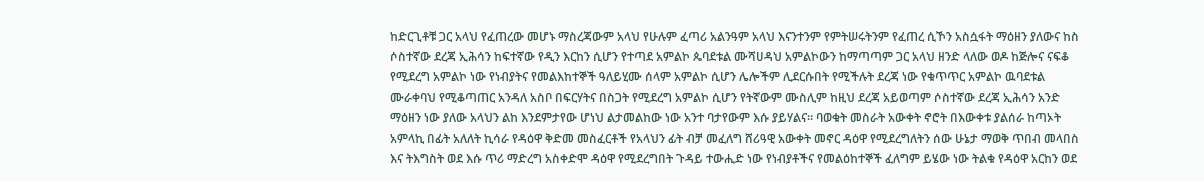ከድርጊቶቹ ጋር አላህ የፈጠረው መሆኑ ማስረጃውም አላህ የሁሉም ፈጣሪ አልንዓም አላህ እናንተንም የምትሠሩትንም የፈጠረ ሲኾን አስሷፋት ማዕዘን ያለውና ከስ ሶስተኛው ደረጃ ኢሕሳን ከፍተኛው የዲን እርከን ሲሆን የተጣደ አምልኮ ጴባደቱል ሙሻሀዳህ አምልኮውን ከማጣጣም ጋር አላህ ዘንድ ላለው ወዶ ከጅሎና ናፍቆ የሚደረግ አምልኮ ነው የነብያትና የመልእከተኞች ዓለይሂሙ ሰላም አምልኮ ሲሆን ሌሎችም ሊደርሱበት የሚችሉት ደረጃ ነው የቁጥጥር አምልኮ ዉባደቱል ሙራቀባህ የሚቆጣጠር አንዳለ አስቦ በፍርሃትና በስጋት የሚደረግ አምልኮ ሲሆን የትኛውም ሙስሊም ከዚህ ደረጃ አይወጣም ሶስተኛው ደረጃ ኢሕሳን አንድ ማዕዘን ነው ያለው አላህን ልከ እንደምታየው ሆነህ ልታመልከው ነው አንተ ባታየውም እሱ ያይሃልና። ባወቁት መስራት አውቀት ኖሮት በእውቀቱ ያልሰራ ከጣኦት አምላኪ በፊት አለለት ኪሳራ የዳዕዋ ቅድመ መስፈርቶች የአላህን ፊት ብቻ መፈለግ ሸሪዓዊ አውቀት መኖር ዳዕዋ የሚደረግለትን ሰው ሁኔታ ማወቅ ጥበብ መላበስ እና ትእግስት ወደ እሱ ጥሪ ማድረግ አስቀድሞ ዳዕዋ የሚደረግበት ጉዳይ ተውሒድ ነው የነብያቶችና የመልዕከተኞች ፈለግም ይሄው ነው ትልቁ የዳዕዋ አርከን ወደ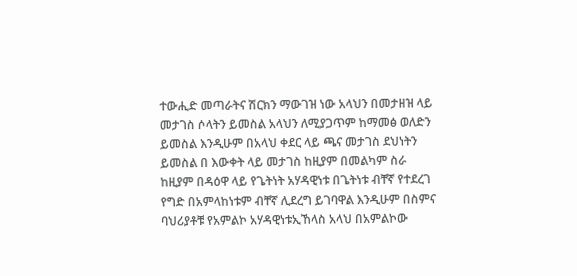ተውሒድ መጣራትና ሽርክን ማውገዝ ነው አላህን በመታዘዝ ላይ መታገስ ሶላትን ይመስል አላህን ለሚያጋጥም ከማመፅ ወለድን ይመስል እንዲሁም በአላህ ቀደር ላይ ጫና መታገስ ደህነትን ይመስል በ እውቀት ላይ መታገስ ከዚያም በመልካም ስራ ከዚያም በዳዕዋ ላይ የጌትነት አሃዳዊነቱ በጌትነቱ ብቸኛ የተደረገ የግድ በአምላከነቱም ብቸኛ ሊደረግ ይገባዋል እንዲሁም በስምና ባህሪያቶቹ የአምልኮ አሃዳዊነቱኢኸላስ አላህ በአምልኮው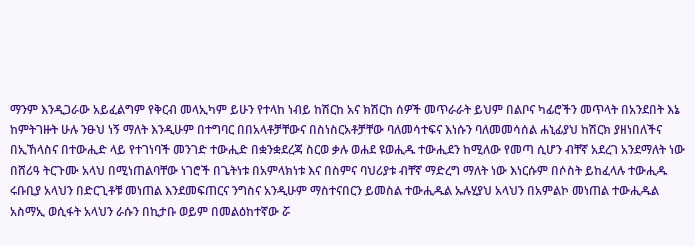ማንም እንዲጋራው አይፈልግም የቅርብ መላኢካም ይሁን የተላከ ነብይ ከሽርከ አና ክሽርከ ሰዎች መጥራራት ይህም በልቦና ካፊሮችን መጥላት በአንደበት እኔ ከምትገዙት ሁሉ ንፁህ ነኝ ማለት እንዲሁም በተግባር በበአላቶቻቸውና በስነስርአቶቻቸው ባለመሳተፍና እነሱን ባለመመሳሰል ሐኒፊያህ ከሽርክ ያዘነበለችና በኢኸላስና በተውሒድ ላይ የተገነባች መንገድ ተውሒድ በቋንቋደረጃ ስርወ ቃሉ ወሐደ ዩወሒዱ ተውሒደን ከሚለው የመጣ ሲሆን ብቸኛ አደረገ አንደማለት ነው በሸሪዓ ትርጉሙ አላህ በሚነጠልባቸው ነገሮች በጌትነቱ በአምላክነቱ እና በስምና ባህሪያቱ ብቸኛ ማድረግ ማለት ነው እነርሱም በሶስት ይከፈላሉ ተውሒዱ ሩቡቢያ አላህን በድርጊቶቹ መነጠል እንደመፍጠርና ንግስና አንዲሁም ማስተናበርን ይመስል ተውሒዱል ኡሉሂያህ አላህን በአምልኮ መነጠል ተውሒዱል አስማኢ ወሲፋት አላህን ራሱን በኪታቡ ወይም በመልዕከተኛው ሯ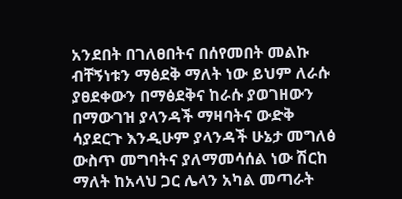አንደበት በገለፀበትና በሰየመበት መልኩ ብቸኝነቱን ማፅደቅ ማለት ነው ይህም ለራሱ ያፀደቀውን በማፅደቅና ከራሱ ያወገዘውን በማውገዝ ያላንዳች ማዛባትና ውድቅ ሳያደርጉ እንዲሁም ያላንዳች ሁኔታ መግለፅ ውስጥ መግባትና ያለማመሳሰል ነው ሽርከ ማለት ከአላህ ጋር ሌላን አካል መጣራት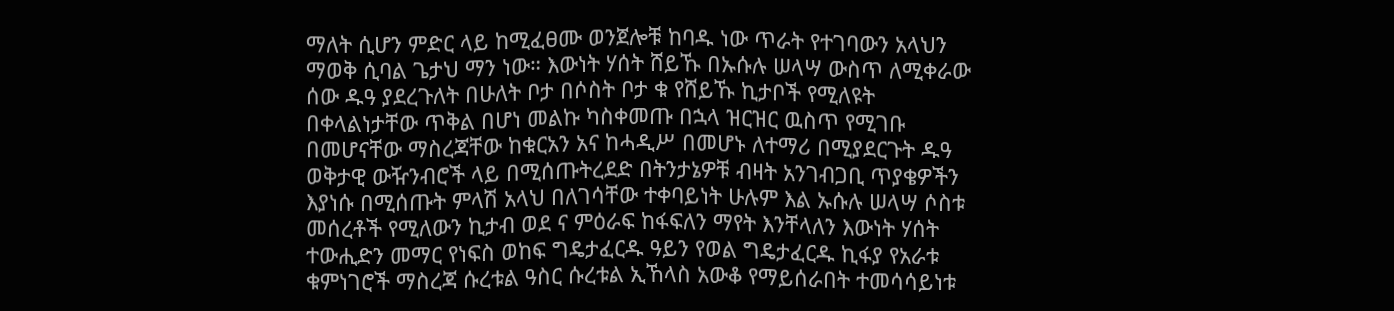ማለት ሲሆን ምድር ላይ ከሚፈፀሙ ወንጀሎቹ ከባዱ ነው ጥራት የተገባውን አላህን ማወቅ ሲባል ጌታህ ማን ነው። እውነት ሃሰት ሸይኹ በኡሱሉ ሠላሣ ውስጥ ለሚቀራው ሰው ዱዓ ያደረጉለት በሁለት ቦታ በሶስት ቦታ ቁ የሸይኹ ኪታቦች የሚለዩት በቀላልነታቸው ጥቅል በሆነ መልኩ ካስቀመጡ በኋላ ዝርዝር ዉስጥ የሚገቡ በመሆናቸው ማስረጃቸው ከቁርአን አና ከሓዲሥ በመሆኑ ለተማሪ በሚያደርጉት ዱዓ ወቅታዊ ውዥንብሮች ላይ በሚሰጡትረደድ በትንታኔዎቹ ብዛት አንገብጋቢ ጥያቄዎችን እያነሱ በሚሰጡት ምላሽ አላህ በለገሳቸው ተቀባይነት ሁሉም እል ኡሱሉ ሠላሣ ሶስቱ መሰረቶች የሚለውን ኪታብ ወደ ና ምዕራፍ ከፋፍለን ማየት እንቸላለን እውነት ሃሰት ተውሒድን መማር የነፍስ ወከፍ ግዴታፈርዱ ዓይን የወል ግዴታፈርዱ ኪፋያ የአራቱ ቁምነገሮች ማስረጃ ሱረቱል ዓስር ሱረቱል ኢኸላስ አውቆ የማይሰራበት ተመሳሳይነቱ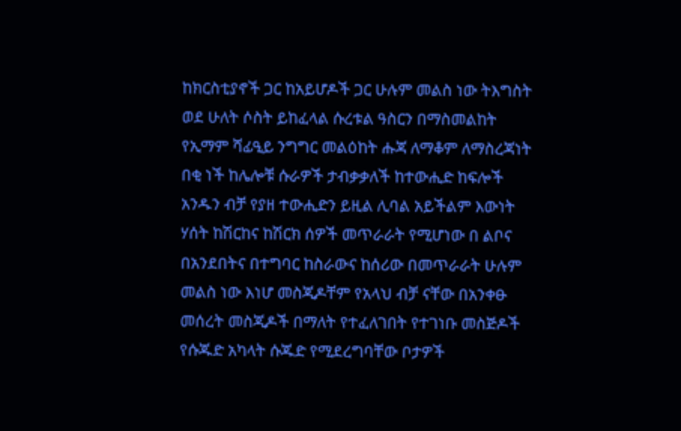ከክርስቲያኖች ጋር ከአይሆዶች ጋር ሁሉም መልስ ነው ትእግስት ወደ ሁለት ሶስት ይከፈላል ሱረቱል ዓስርን በማስመልከት የኢማም ሻፊዒይ ንግግር መልዕከት ሑጃ ለማቆም ለማስረጃነት በቂ ነች ከሌሎቹ ሱራዎች ታብቃቃለች ከተውሒድ ከፍሎች አንዱን ብቻ የያዘ ተውሒድን ይዚል ሊባል አይችልም እውነት ሃሰት ከሽርከና ከሽርክ ሰዎች መጥራራት የሚሆነው በ ልቦና በአንደበትና በተግባር ከስራውና ከሰሪው በመጥራራት ሁሉም መልስ ነው እነሆ መስጂዶቸም የአላህ ብቻ ናቸው በአንቀፁ መሰረት መስጂዶች በማለት የተፈለገበት የተገነቡ መስጅዶች የሱጁድ አካላት ሱጁድ የሚደረግባቸው ቦታዎች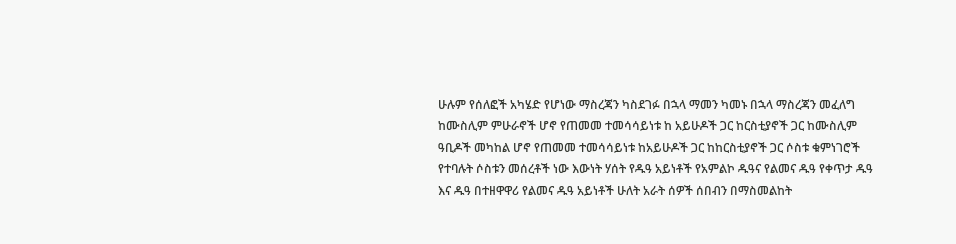ሁሉም የሰለፎች አካሄድ የሆነው ማስረጃን ካስደገፉ በኋላ ማመን ካመኑ በኋላ ማስረጃን መፈለግ ከሙስሊም ምሁራኖች ሆኖ የጠመመ ተመሳሳይነቱ ከ አይሁዶች ጋር ከርስቲያኖች ጋር ከሙስሊም ዓቢዶች መካከል ሆኖ የጠመመ ተመሳሳይነቱ ከአይሁዶች ጋር ከከርስቲያኖች ጋር ሶስቱ ቁምነገሮች የተባሉት ሶስቱን መሰረቶች ነው እውነት ሃሰት የዱዓ አይነቶች የአምልኮ ዱዓና የልመና ዱዓ የቀጥታ ዱዓ እና ዱዓ በተዘዋዋሪ የልመና ዱዓ አይነቶች ሁለት አራት ሰዎች ሰበብን በማስመልከት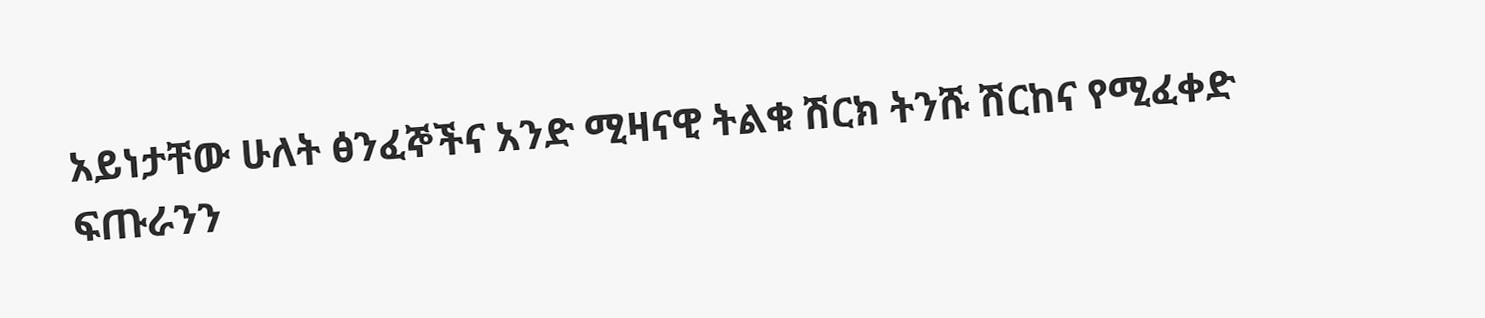አይነታቸው ሁለት ፅንፈኞችና አንድ ሚዛናዊ ትልቁ ሽርክ ትንሹ ሽርከና የሚፈቀድ ፍጡራንን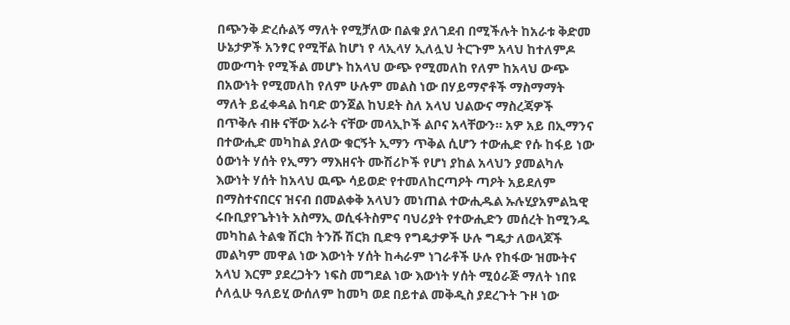በጭንቅ ድረሱልኝ ማለት የሚቻለው በልቁ ያለገደብ በሚችሉት ከአራቱ ቅድመ ሁኔታዎች አንፃር የሚቸል ከሆነ የ ላኢላሃ ኢለሏህ ትርጉም አላህ ከተለምዶ መውጣት የሚችል መሆኑ ከአላህ ውጭ የሚመለከ የለም ከአላህ ውጭ በአውነት የሚመለከ የለም ሁሉም መልስ ነው በሃይማኖቶች ማስማማት ማለት ይፈቀዳል ከባድ ወንጀል ከህደት ስለ አላህ ህልውና ማስረጃዎች በጥቅሉ ብዙ ናቸው አራት ናቸው መላኢኮች ልቦና አላቸውን። አዎ አይ በኢማንና በተውሒድ መካከል ያለው ቁርኝት ኢማን ጥቅል ሲሆን ተውሒድ የሱ ከፋይ ነው ዕውነት ሃሰት የኢማን ማእዘናት ሙሽሪኮች የሆነ ያከል አላህን ያመልካሉ እውነት ሃሰት ከአላህ ዉጭ ሳይወድ የተመለከርጣዖት ጣዖት አይደለም በማስተናበርና ዝናብ በመልቀቅ አላህን መነጠል ተውሒዱል ኡሉሂያአምልኳዊ ሩቡቢያየጌትነት አስማኢ ወሲፋትስምና ባህሪያት የተውሒድን መሰረት ከሚንዱ መካከል ትልቁ ሽርክ ትንሹ ሽርክ ቢድዓ የግዴታዎች ሁሉ ግዴታ ለወላጆች መልካም መዋል ነው እውነት ሃሰት ከሓራም ነገራቶች ሁሉ የከፋው ዝሙትና አላህ እርም ያደረጋትን ነፍስ መግደል ነው እውነት ሃሰት ሚዕራጅ ማለት ነበዩ ሶለሏሁ ዓለይሂ ውሰለም ከመካ ወደ በይተል መቅዲስ ያደረጉት ጉዞ ነው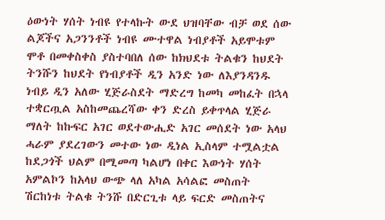ዕውነት ሃሰት ነብዩ የተላኩት ውደ ህዝባቸው ብቻ ወደ ሰው ልጆችና አጋንንቶች ነብዩ ሙተዋል ነብያቶች አይሞቱም ሞቶ በመቀስቀስ ያስተባበለ ሰው ከክህደቱ ትልቁን ከህደት ትንሹን ከህደት የነብያቶች ዲን አንድ ነው ለእያንዳንዱ ነብይ ዲን አለው ሂጅራስደት ማድረግ ከመካ መከፈት በኋላ ተቋርጧል አስከመጨረሻው ቀን ድረስ ይቀጥላል ሂጅራ ማለት ከኩፍር አገር ወደተውሒድ አገር መሰደት ነው አላህ ሓራም ያደረገውን መተው ነው ዲነል ኢስላም ተሟልቷል ከደጋጎች ህልም በሚመጣ ካልሆነ በቀር እውነት ሃሰት አምልኮን ከአላህ ውጭ ላለ አካል አሳልፎ መስጠት ሽርከነቱ ትልቁ ትንሹ በድርጊቱ ላይ ፍርድ መስጠትና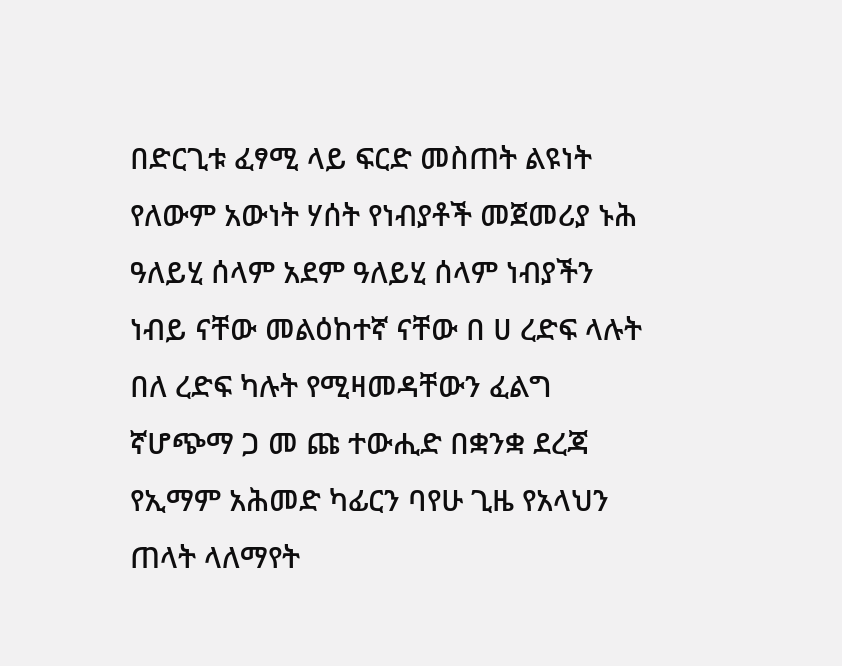በድርጊቱ ፈፃሚ ላይ ፍርድ መስጠት ልዩነት የለውም አውነት ሃሰት የነብያቶች መጀመሪያ ኑሕ ዓለይሂ ሰላም አደም ዓለይሂ ሰላም ነብያችን ነብይ ናቸው መልዕከተኛ ናቸው በ ሀ ረድፍ ላሉት በለ ረድፍ ካሉት የሚዛመዳቸውን ፈልግ ኛሆጭማ ጋ መ ጩ ተውሒድ በቋንቋ ደረጃ የኢማም አሕመድ ካፊርን ባየሁ ጊዜ የአላህን ጠላት ላለማየት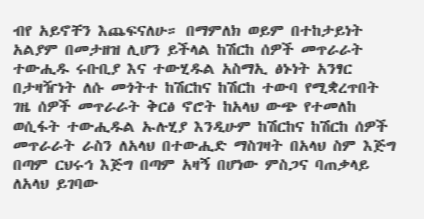ብየ አይኖቸን እጨፍናለሁ። በማምለክ ወይም በተከታይነት አልያም በመታዘዝ ሊሆን ይችላል ከሽርከ ሰዎች መጥራራት ተውሒዱ ሩቡቢያ እና ተውሂዱል አስማኢ ፅኑነት አንፃር በታዛዥነት ለሱ መጎትተ ከሽርከና ከሽርከ ተውባ የሚቋረጥበት ገዜ ሰዎች መጥራራት ቅርፅ ኖሮት ከአላህ ውጭ የተመለከ ወሲፋት ተውሒዱል ኡሉሂያ እንዲሁም ከሽርከና ከሽርከ ሰዎች መጥራራት ራስን ለአላህ በተውሒድ ማስገዛት በአላህ ስም እጅግ በጣም ርህሩኅ እጅግ በጣም አዛኝ በሆነው ምስጋና ባጠቃላይ ለአላህ ይገባው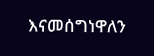እናመሰግነዋለን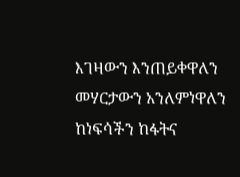እገዛውን እንጠይቀዋለን መሃርታውን አንለምነዋለን ከነፍሳችን ከፋትና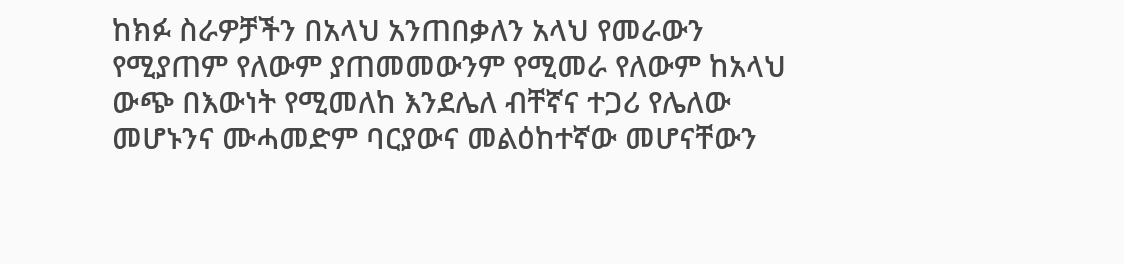ከክፉ ስራዎቻችን በአላህ አንጠበቃለን አላህ የመራውን የሚያጠም የለውም ያጠመመውንም የሚመራ የለውም ከአላህ ውጭ በእውነት የሚመለከ እንደሌለ ብቸኛና ተጋሪ የሌለው መሆኑንና ሙሓመድም ባርያውና መልዕከተኛው መሆናቸውን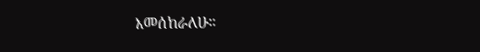እመሰከራለሁ።